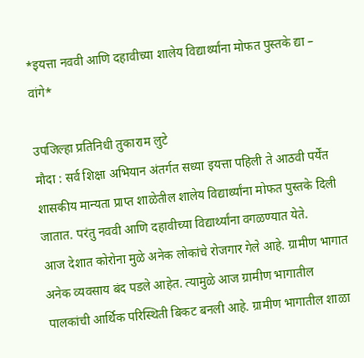*इयत्ता नववी आणि दहावीच्या शालेय विद्यार्थ्यांना मोफत पुस्तके द्या – वांगे*

उपजिल्हा प्रतिनिधी तुकाराम लुटे
मौदा : सर्व शिक्षा अभियान अंतर्गत सध्या इयत्ता पहिली ते आठवी पर्येंत शासकीय मान्यता प्राप्त शाळेतील शालेय विद्यार्थ्यांना मोफत पुस्तके दिली जातात. परंतु नववी आणि दहावीच्या विद्यार्थ्यांना वगळण्यात येते.
आज देशात कोरोना मुळे अनेक लोकांचे रोजगार गेले आहे. ग्रामीण भागात अनेक व्यवसाय बंद पडले आहेत. त्यामुळे आज ग्रामीण भागातील पालकांची आर्थिक परिस्थिती बिकट बनली आहे. ग्रामीण भागातील शाळा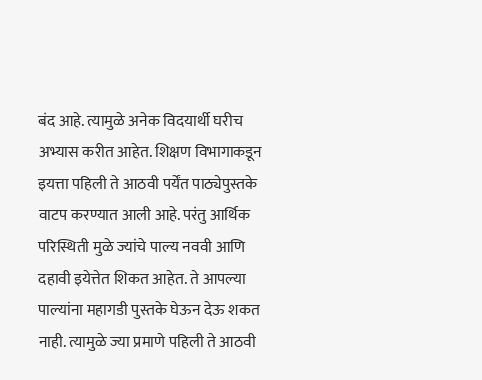बंद आहे. त्यामुळे अनेक विदयार्थी घरीच अभ्यास करीत आहेत. शिक्षण विभागाकडून इयत्ता पहिली ते आठवी पर्येंत पाठ्येपुस्तके वाटप करण्यात आली आहे. परंतु आर्थिक परिस्थिती मुळे ज्यांचे पाल्य नववी आणि दहावी इयेत्तेत शिकत आहेत. ते आपल्या पाल्यांना महागडी पुस्तके घेऊन देऊ शकत नाही. त्यामुळे ज्या प्रमाणे पहिली ते आठवी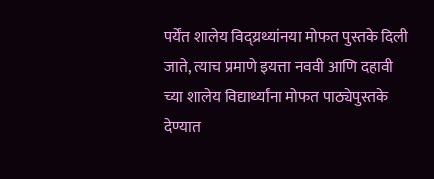पर्येंत शालेय विद्य्रथ्यांनया मोफत पुस्तके दिली जाते, त्याच प्रमाणे इयत्ता नववी आणि दहावी च्या शालेय विद्यार्थ्यांना मोफत पाठ्येपुस्तके देण्यात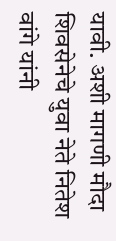यावी. अशी मागणी मौदा शिवसेनेचे युवा नेते नितेश वांगे यांनी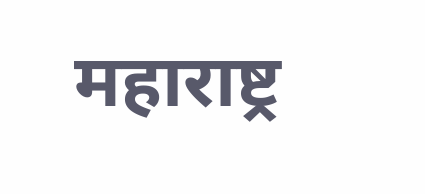महाराष्ट्र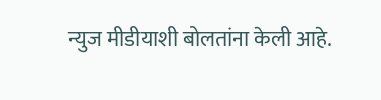न्युज मीडीयाशी बोलतांना केली आहे.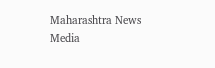Maharashtra News Media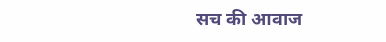सच की आवाज